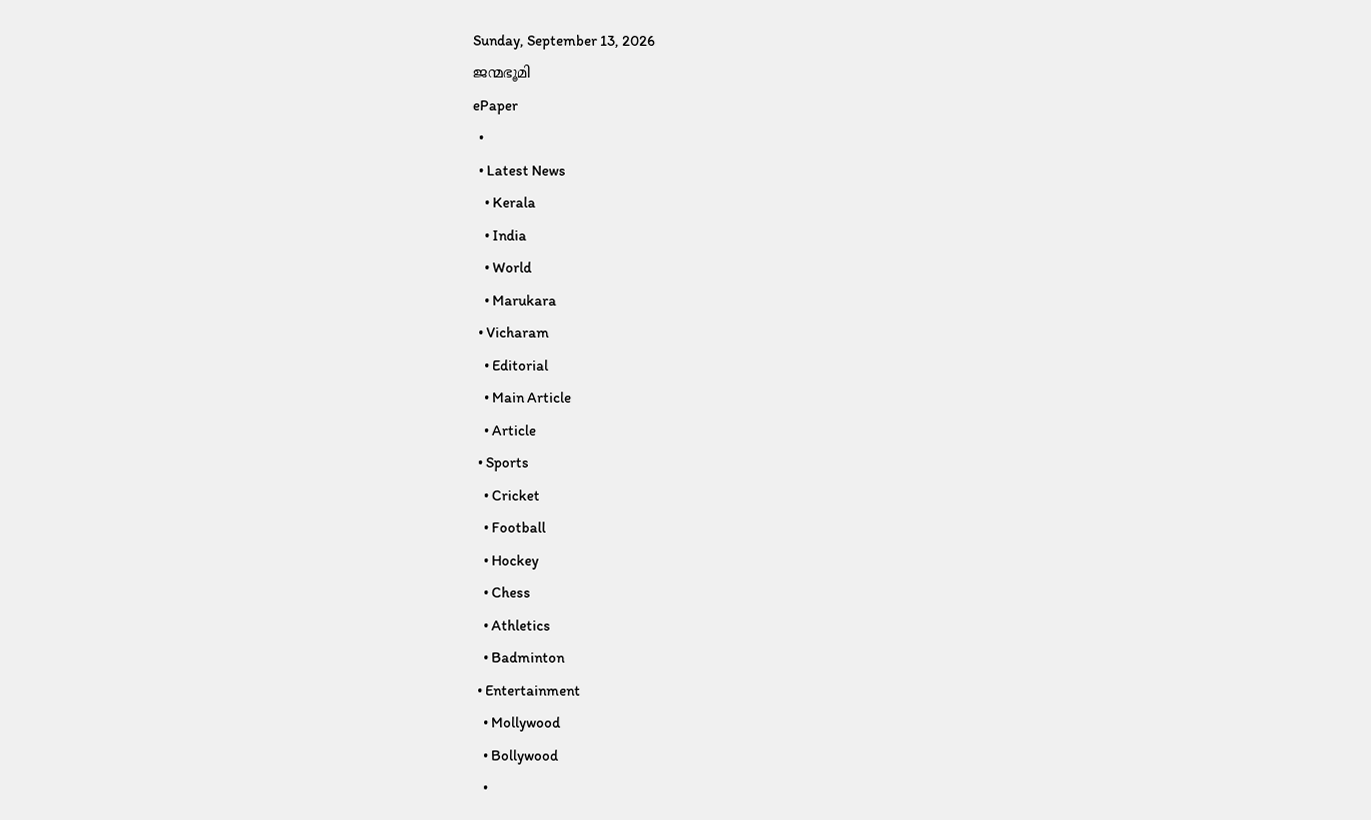Sunday, September 13, 2026
ജന്മഭൂമി
ePaper
  •
  • Latest News
    • Kerala
    • India
    • World
    • Marukara
  • Vicharam
    • Editorial
    • Main Article
    • Article
  • Sports
    • Cricket
    • Football
    • Hockey
    • Chess
    • Athletics
    • Badminton
  • Entertainment
    • Mollywood
    • Bollywood
    •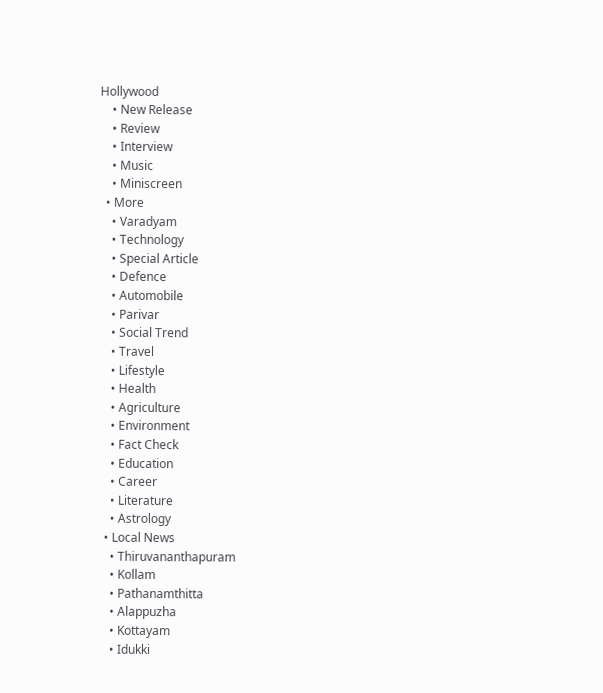Hollywood
    • New Release
    • Review
    • Interview
    • Music
    • Miniscreen
  • More
    • Varadyam
    • Technology
    • Special Article
    • Defence
    • Automobile
    • Parivar
    • Social Trend
    • Travel
    • Lifestyle
    • Health
    • Agriculture
    • Environment
    • Fact Check
    • Education
    • Career
    • Literature
    • Astrology
  • Local News
    • Thiruvananthapuram
    • Kollam
    • Pathanamthitta
    • Alappuzha
    • Kottayam
    • Idukki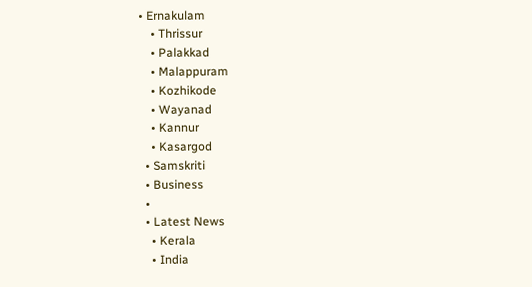• Ernakulam
    • Thrissur
    • Palakkad
    • Malappuram
    • Kozhikode
    • Wayanad
    • Kannur
    • Kasargod
  • Samskriti
  • Business
  •
  • Latest News
    • Kerala
    • India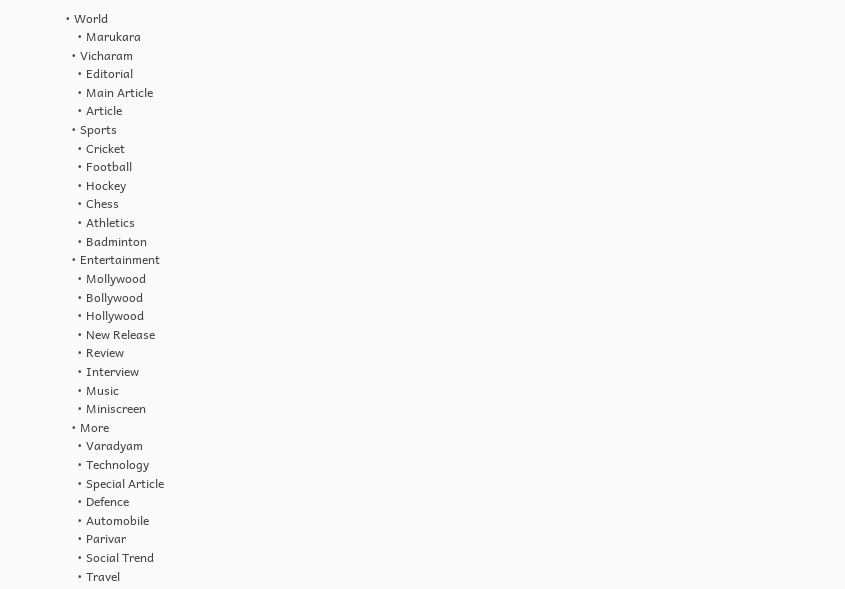• World
    • Marukara
  • Vicharam
    • Editorial
    • Main Article
    • Article
  • Sports
    • Cricket
    • Football
    • Hockey
    • Chess
    • Athletics
    • Badminton
  • Entertainment
    • Mollywood
    • Bollywood
    • Hollywood
    • New Release
    • Review
    • Interview
    • Music
    • Miniscreen
  • More
    • Varadyam
    • Technology
    • Special Article
    • Defence
    • Automobile
    • Parivar
    • Social Trend
    • Travel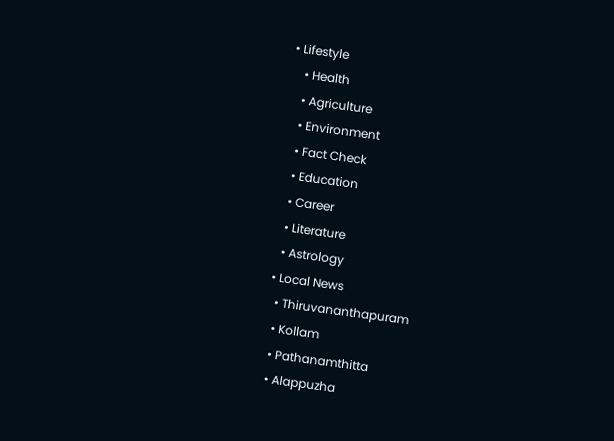• Lifestyle
    • Health
    • Agriculture
    • Environment
    • Fact Check
    • Education
    • Career
    • Literature
    • Astrology
  • Local News
    • Thiruvananthapuram
    • Kollam
    • Pathanamthitta
    • Alappuzha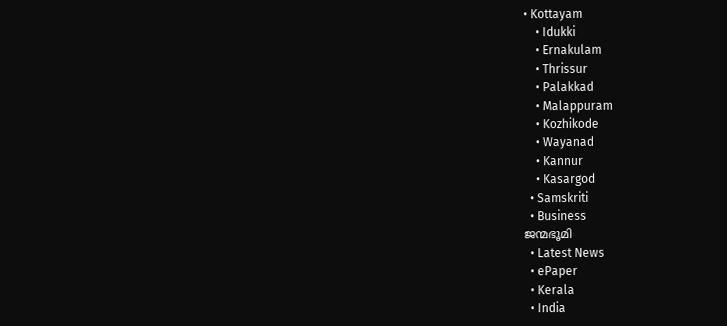• Kottayam
    • Idukki
    • Ernakulam
    • Thrissur
    • Palakkad
    • Malappuram
    • Kozhikode
    • Wayanad
    • Kannur
    • Kasargod
  • Samskriti
  • Business
ജന്മഭൂമി
  • Latest News
  • ePaper
  • Kerala
  • India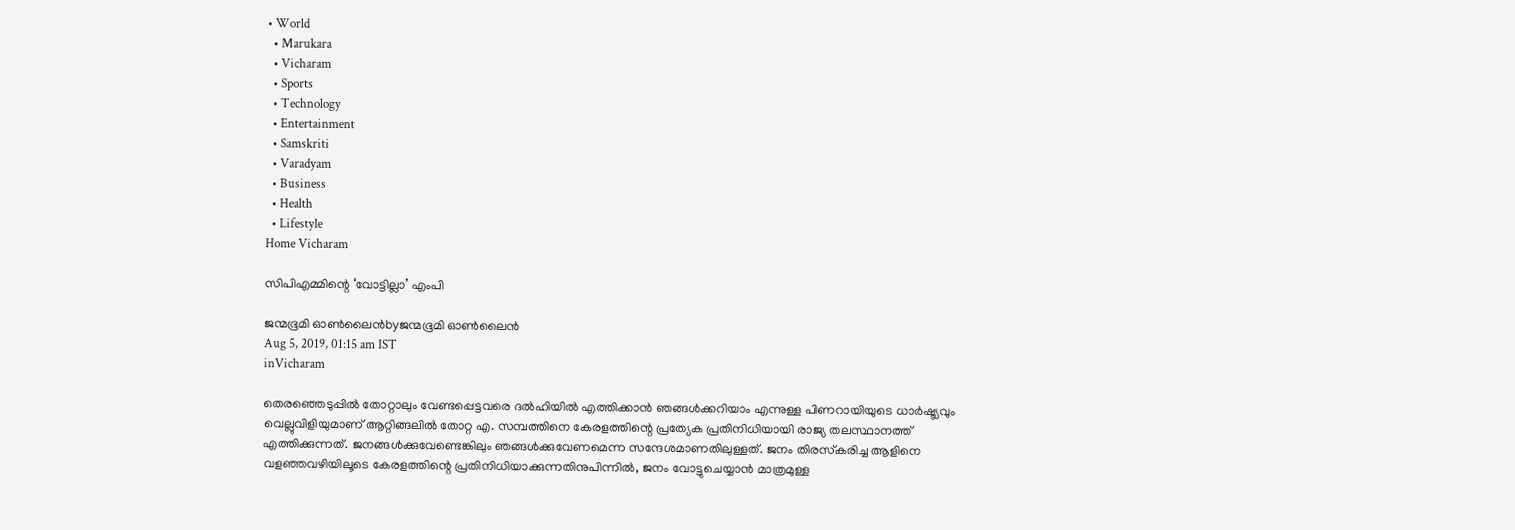• World
  • Marukara
  • Vicharam
  • Sports
  • Technology
  • Entertainment
  • Samskriti
  • Varadyam
  • Business
  • Health
  • Lifestyle
Home Vicharam

സിപിഎമ്മിന്റെ ‘വോട്ടില്ലാ’ എംപി

ജന്മഭൂമി ഓണ്‍ലൈന്‍byജന്മഭൂമി ഓണ്‍ലൈന്‍
Aug 5, 2019, 01:15 am IST
inVicharam

തെരഞ്ഞെടുപ്പില്‍ തോറ്റാലും വേണ്ടപ്പെട്ടവരെ ദല്‍ഹിയില്‍ എത്തിക്കാന്‍ ഞങ്ങള്‍ക്കറിയാം എന്നുള്ള പിണറായിയുടെ ധാര്‍ഷ്ട്യവും വെല്ലുവിളിയുമാണ് ആറ്റിങ്ങലില്‍ തോറ്റ എ. സമ്പത്തിനെ കേരളത്തിന്റെ പ്രത്യേക പ്രതിനിധിയായി രാജ്യ തലസ്ഥാനത്ത് എത്തിക്കുന്നത്. ജനങ്ങള്‍ക്കുവേണ്ടെങ്കിലും ഞങ്ങള്‍ക്കുവേണമെന്ന സന്ദേശമാണതിലുള്ളത്. ജനം തിരസ്‌കരിച്ച ആളിനെ വളഞ്ഞവഴിയിലൂടെ കേരളത്തിന്റെ പ്രതിനിധിയാക്കുന്നതിനുപിന്നില്‍, ജനം വോട്ടുചെയ്യാന്‍ മാത്രമുള്ള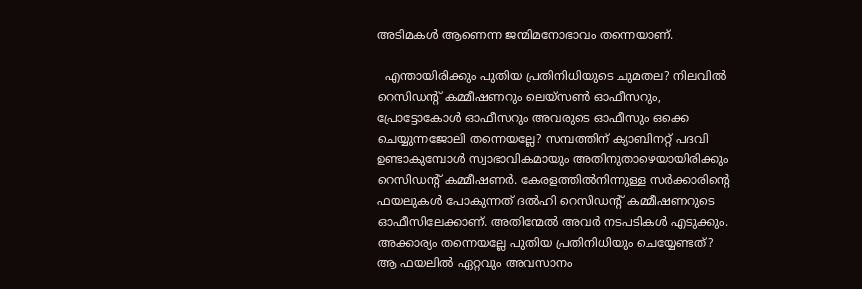അടിമകള്‍ ആണെന്ന ജന്മിമനോഭാവം തന്നെയാണ്.

  എന്തായിരിക്കും പുതിയ പ്രതിനിധിയുടെ ചുമതല? നിലവില്‍ റെസിഡന്റ് കമ്മീഷണറും ലെയ്സണ്‍ ഓഫീസറും, പ്രോട്ടോകോള്‍ ഓഫീസറും അവരുടെ ഓഫീസും ഒക്കെ ചെയ്യുന്നജോലി തന്നെയല്ലേ? സമ്പത്തിന് ക്യാബിനറ്റ് പദവി ഉണ്ടാകുമ്പോള്‍ സ്വാഭാവികമായും അതിനുതാഴെയായിരിക്കും റെസിഡന്റ് കമ്മീഷണര്‍. കേരളത്തില്‍നിന്നുള്ള സര്‍ക്കാരിന്റെ ഫയലുകള്‍ പോകുന്നത് ദല്‍ഹി റെസിഡന്റ് കമ്മീഷണറുടെ ഓഫീസിലേക്കാണ്. അതിന്മേല്‍ അവര്‍ നടപടികള്‍ എടുക്കും. അക്കാര്യം തന്നെയല്ലേ പുതിയ പ്രതിനിധിയും ചെയ്യേണ്ടത്? ആ ഫയലില്‍ ഏറ്റവും അവസാനം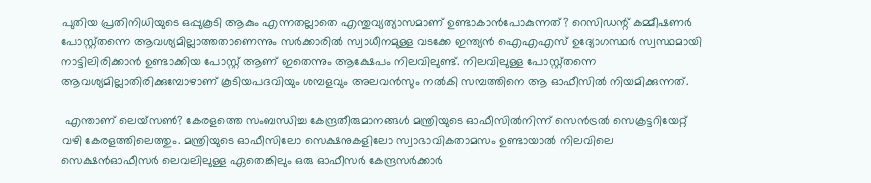പുതിയ പ്രതിനിധിയുടെ ഒപ്പുകൂടി ആകും എന്നതല്ലാതെ എന്തുവ്യത്യാസമാണ് ഉണ്ടാകാന്‍പോകുന്നത്? റെസിഡന്റ് കമ്മീഷണര്‍ പോസ്റ്റ്തന്നെ ആവശ്യമില്ലാത്തതാണെന്നും സര്‍ക്കാരില്‍ സ്വാധീനമുള്ള വടക്കേ ഇന്ത്യന്‍ ഐഎഎസ് ഉദ്യോഗസ്ഥര്‍ സ്വസ്ഥമായി നാട്ടിലിരിക്കാന്‍ ഉണ്ടാക്കിയ പോസ്റ്റ് ആണ് ഇതെന്നും ആക്ഷേപം നിലവിലുണ്ട്. നിലവിലുള്ള പോസ്റ്റ്തന്നെ ആവശ്യമില്ലാതിരിക്കുമ്പോഴാണ് കൂടിയപദവിയും ശമ്പളവും അലവന്‍സും നല്‍കി സമ്പത്തിനെ ആ ഓഫീസില്‍ നിയമിക്കുന്നത്.

 എന്താണ് ലെയ്സണ്‍? കേരളത്തെ സംബന്ധിച്ച കേന്ദ്രതീരുമാനങ്ങള്‍ മന്ത്രിയുടെ ഓഫീസില്‍നിന്ന് സെന്‍ട്രല്‍ സെക്രട്ടറിയേറ്റ് വഴി കേരളത്തിലെത്തും. മന്ത്രിയുടെ ഓഫീസിലോ സെക്ഷനുകളിലോ സ്വാഭാവികതാമസം ഉണ്ടായാല്‍ നിലവിലെ  സെക്ഷന്‍ഓഫീസര്‍ ലെവലിലുള്ള ഏതെങ്കിലും ഒരു ഓഫീസര്‍ കേന്ദ്രസര്‍ക്കാര്‍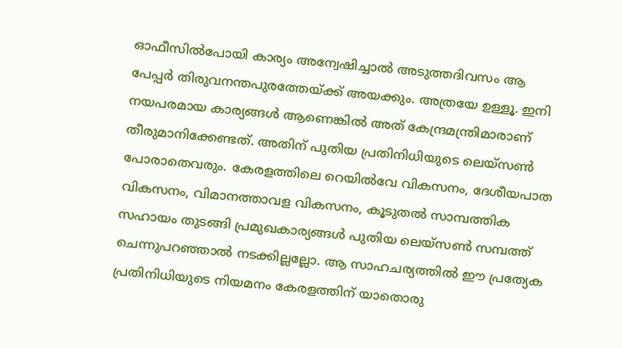ഓഫീസില്‍പോയി കാര്യം അന്വേഷിച്ചാല്‍ അടുത്തദിവസം ആ പേപ്പര്‍ തിരുവനന്തപുരത്തേയ്‌ക്ക് അയക്കും. അത്രയേ ഉള്ളൂ. ഇനി നയപരമായ കാര്യങ്ങള്‍ ആണെങ്കില്‍ അത് കേന്ദ്രമന്ത്രിമാരാണ് തീരുമാനിക്കേണ്ടത്. അതിന് പുതിയ പ്രതിനിധിയുടെ ലെയ്സണ്‍ പോരാതെവരും. കേരളത്തിലെ റെയില്‍വേ വികസനം, ദേശീയപാത വികസനം, വിമാനത്താവള വികസനം, കൂടുതല്‍ സാമ്പത്തിക സഹായം തുടങ്ങി പ്രമുഖകാര്യങ്ങള്‍ പുതിയ ലെയ്സണ്‍ സമ്പത്ത് ചെന്നുപറഞ്ഞാല്‍ നടക്കില്ലല്ലോ. ആ സാഹചര്യത്തില്‍ ഈ പ്രത്യേക പ്രതിനിധിയുടെ നിയമനം കേരളത്തിന് യാതൊരു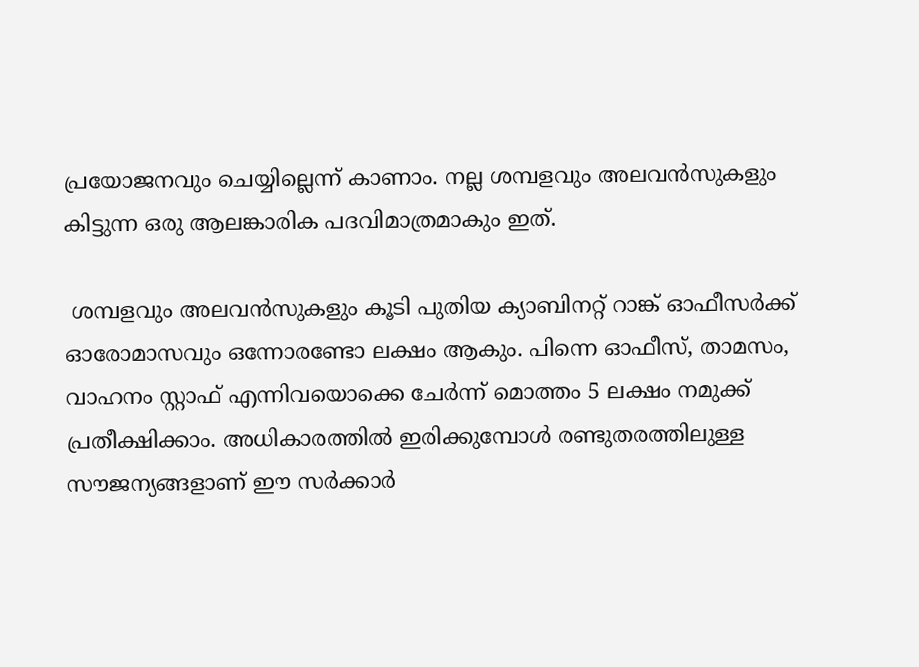പ്രയോജനവും ചെയ്യില്ലെന്ന് കാണാം. നല്ല ശമ്പളവും അലവന്‍സുകളും കിട്ടുന്ന ഒരു ആലങ്കാരിക പദവിമാത്രമാകും ഇത്.

 ശമ്പളവും അലവന്‍സുകളും കൂടി പുതിയ ക്യാബിനറ്റ് റാങ്ക് ഓഫീസര്‍ക്ക് ഓരോമാസവും ഒന്നോരണ്ടോ ലക്ഷം ആകും. പിന്നെ ഓഫീസ്, താമസം, വാഹനം സ്റ്റാഫ് എന്നിവയൊക്കെ ചേര്‍ന്ന് മൊത്തം 5 ലക്ഷം നമുക്ക് പ്രതീക്ഷിക്കാം. അധികാരത്തില്‍ ഇരിക്കുമ്പോള്‍ രണ്ടുതരത്തിലുള്ള സൗജന്യങ്ങളാണ് ഈ സര്‍ക്കാര്‍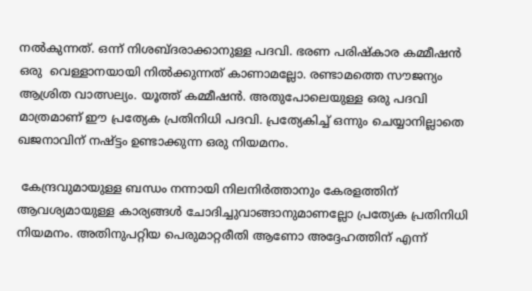നല്‍കുന്നത്. ഒന്ന് നിശബ്ദരാക്കാനുള്ള പദവി. ഭരണ പരിഷ്‌കാര കമ്മീഷന്‍ ഒരു  വെള്ളാനയായി നില്‍ക്കുന്നത് കാണാമല്ലോ. രണ്ടാമത്തെ സൗജന്യം ആശ്രിത വാത്സല്യം. യൂത്ത് കമ്മീഷന്‍. അതുപോലെയുള്ള ഒരു പദവി മാത്രമാണ് ഈ പ്രത്യേക പ്രതിനിധി പദവി. പ്രത്യേകിച്ച് ഒന്നും ചെയ്യാനില്ലാതെ ഖജനാവിന് നഷ്ട്ടം ഉണ്ടാക്കുന്ന ഒരു നിയമനം.

 കേന്ദ്രവുമായുള്ള ബന്ധം നന്നായി നിലനിര്‍ത്താനും കേരളത്തിന് ആവശ്യമായുള്ള കാര്യങ്ങള്‍ ചോദിച്ചുവാങ്ങാനുമാണല്ലോ പ്രത്യേക പ്രതിനിധി നിയമനം. അതിനുപറ്റിയ പെരുമാറ്റരീതി ആണോ അദ്ദേഹത്തിന് എന്ന്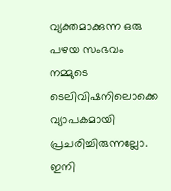വ്യക്തമാക്കുന്ന ഒരു പഴയ സംഭവം നമ്മുടെ ടെലിവിഷനിലൊക്കെ വ്യാപകമായി പ്രചരിച്ചിരുന്നല്ലോ. ഇനി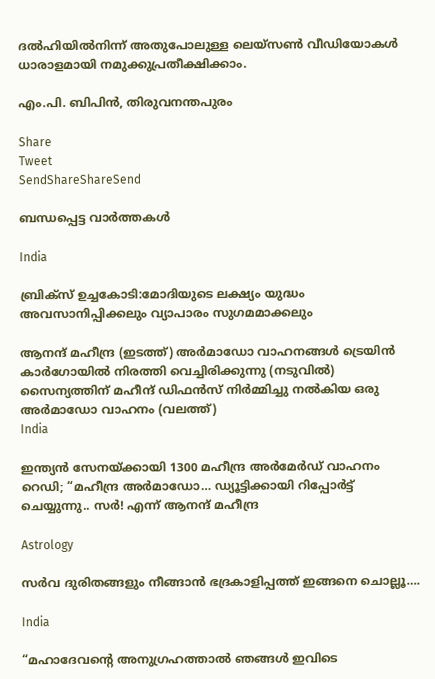ദല്‍ഹിയില്‍നിന്ന് അതുപോലുള്ള ലെയ്സണ്‍ വീഡിയോകള്‍ ധാരാളമായി നമുക്കുപ്രതീക്ഷിക്കാം.

എം.പി. ബിപിന്‍, തിരുവനന്തപുരം

Share
Tweet
SendShareShareSend

ബന്ധപ്പെട്ട വാര്‍ത്തകള്‍

India

ബ്രിക്സ് ഉച്ചകോടി:മോദിയുടെ ലക്ഷ്യം യുദ്ധം അവസാനിപ്പിക്കലും വ്യാപാരം സുഗമമാക്കലും

ആനന്ദ് മഹീന്ദ്ര (ഇടത്ത്) അര്‍മാഡോ വാഹനങ്ങള്‍ ട്രെയിന്‍ കാര്‍ഗോയില്‍ നിരത്തി വെച്ചിരിക്കുന്നു (നടുവില്‍) സൈന്യത്തിന് മഹീന്ദ് ഡിഫന്‍സ് നിര്‍മ്മിച്ചു നല്‍കിയ ഒരു അര്‍മാഡോ വാഹനം (വലത്ത്)
India

ഇന്ത്യന്‍ സേനയ്‌ക്കായി 1300 മഹീന്ദ്ര അര്‍മേര്‍ഡ് വാഹനം റെഡി; “മഹീന്ദ്ര അർമാഡോ… ഡ്യൂട്ടിക്കായി റിപ്പോർട്ട് ചെയ്യുന്നു.. സർ! എന്ന് ആനന്ദ് മഹീന്ദ്ര

Astrology

സർവ ദുരിതങ്ങളും നീങ്ങാൻ ഭദ്രകാളിപ്പത്ത് ഇങ്ങനെ ചൊല്ലൂ….

India

“മഹാദേവന്റെ അനുഗ്രഹത്താൽ ഞങ്ങൾ ഇവിടെ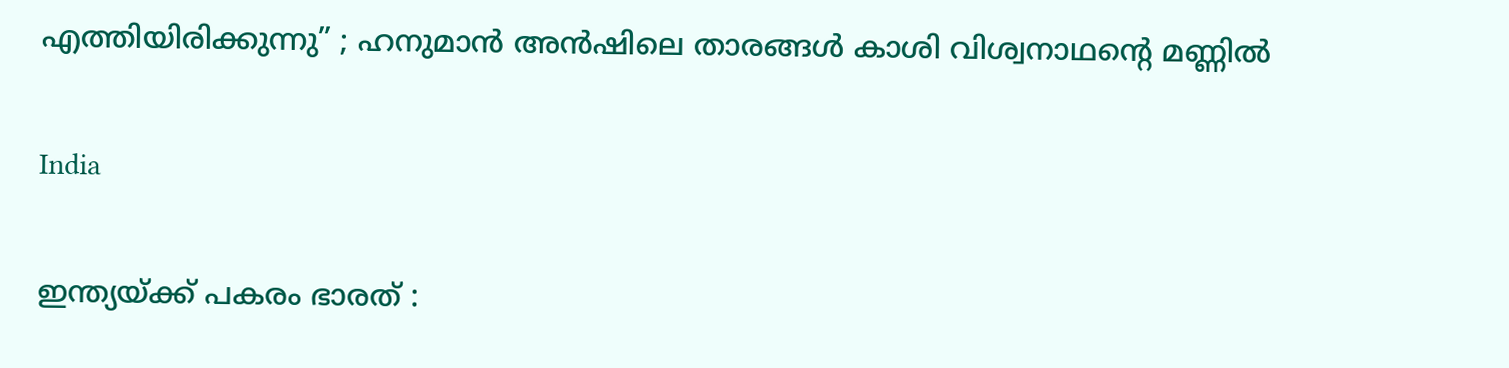എത്തിയിരിക്കുന്നു” ; ഹനുമാൻ അൻഷിലെ താരങ്ങൾ കാശി വിശ്വനാഥന്റെ മണ്ണിൽ

India

ഇന്ത്യയ്‌ക്ക് പകരം ഭാരത് :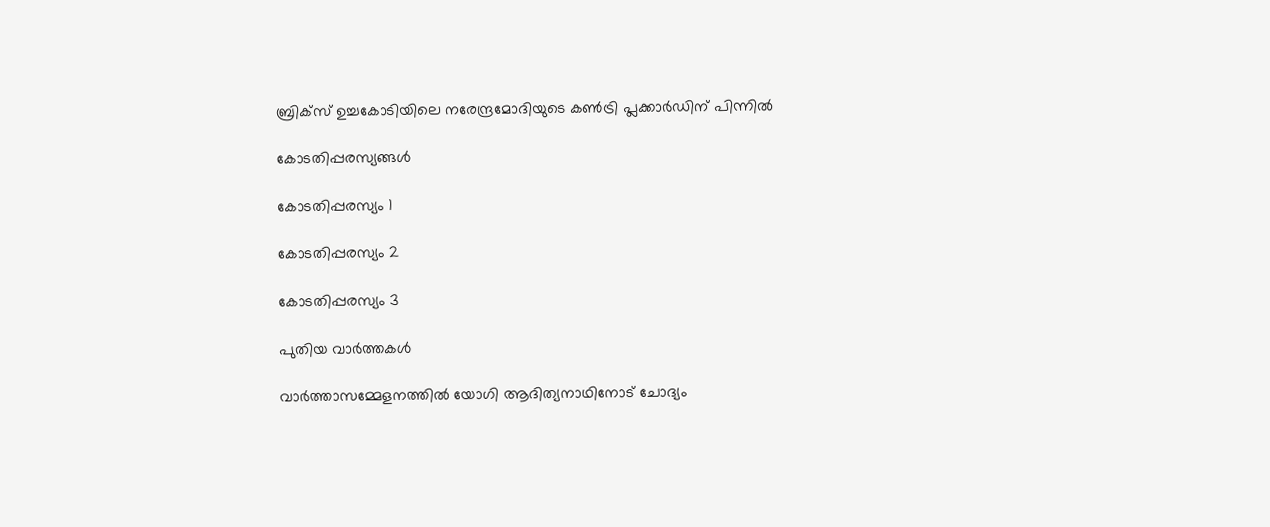ബ്രിക്സ് ഉച്ചകോടിയിലെ നരേന്ദ്രമോദിയുടെ കൺട്രി പ്ലക്കാർഡിന് പിന്നിൽ

കോടതിപ്പരസ്യങ്ങള്‍

കോടതിപ്പരസ്യം 1

കോടതിപ്പരസ്യം 2

കോടതിപ്പരസ്യം 3

പുതിയ വാര്‍ത്തകള്‍

വാര്‍ത്താസമ്മേളനത്തില്‍ യോഗി ആദിത്യനാഥിനോട് ചോദ്യം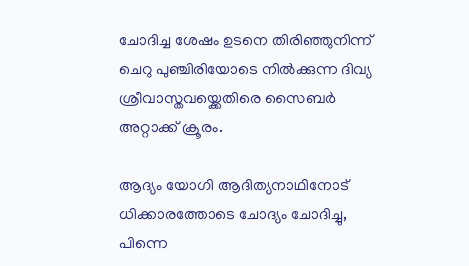ചോദിച്ച ശേഷം ഉടനെ തിരിഞ്ഞുനിന്ന് ചെറു പുഞ്ചിരിയോടെ നില്‍ക്കുന്ന ദിവ്യ ശ്രീവാസ്തവയ്ക്കെതിരെ സൈബര്‍ അറ്റാക്ക് ക്രൂരം.

ആദ്യം യോഗി ആദിത്യനാഥിനോട് ധിക്കാരത്തോടെ ചോദ്യം ചോദിച്ചു, പിന്നെ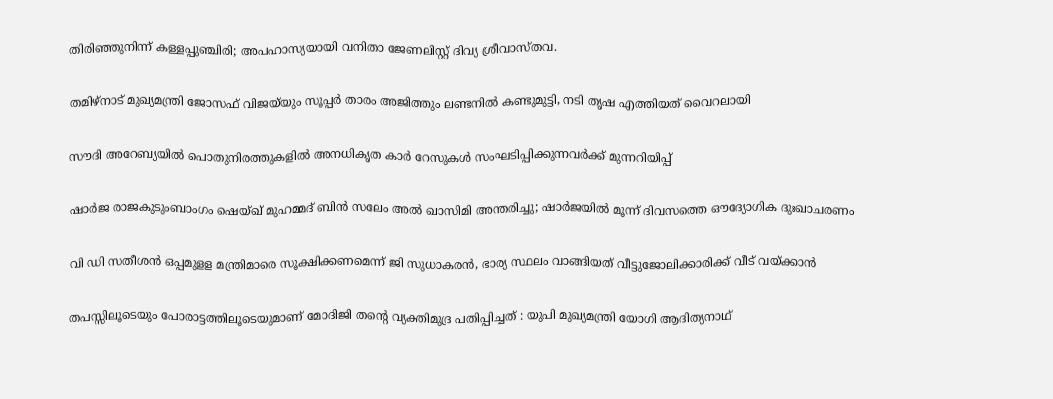തിരിഞ്ഞുനിന്ന് കള്ളപ്പുഞ്ചിരി; അപഹാസ്യയായി വനിതാ ജേണലിസ്റ്റ് ദിവ്യ ശ്രീവാസ്തവ.

തമിഴ്‌നാട് മുഖ്യമന്ത്രി ജോസഫ് വിജയ്‌യും സൂപ്പര്‍ താരം അജിത്തും ലണ്ടനില്‍ കണ്ടുമുട്ടി, നടി തൃഷ എത്തിയത് വൈറലായി

സൗദി അറേബ്യയിൽ പൊതുനിരത്തുകളിൽ അനധികൃത കാർ റേസുകൾ സംഘടിപ്പിക്കുന്നവർക്ക് മുന്നറിയിപ്പ്

ഷാർജ രാജകുടുംബാംഗം ഷെയ്ഖ് മുഹമ്മദ് ബിൻ സലേം അൽ ഖാസിമി അന്തരിച്ചു; ഷാർജയിൽ മൂന്ന് ദിവസത്തെ ഔദ്യോഗിക ദുഃഖാചരണം

വി ഡി സതീശന്‍ ഒപ്പമുളള മന്ത്രിമാരെ സൂക്ഷിക്കണമെന്ന് ജി സുധാകരന്‍, ഭാര്യ സ്ഥലം വാങ്ങിയത് വീട്ടുജോലിക്കാരിക്ക് വീട് വയ്‌ക്കാന്‍

തപസ്സിലൂടെയും പോരാട്ടത്തിലൂടെയുമാണ് മോദിജി തന്റെ വ്യക്തിമുദ്ര പതിപ്പിച്ചത് : യുപി മുഖ്യമന്ത്രി യോഗി ആദിത്യനാഥ്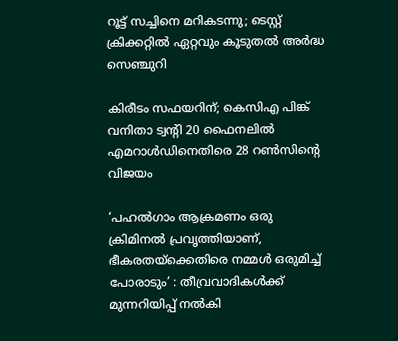റൂട്ട് സച്ചിനെ മറികടന്നു; ടെസ്റ്റ് ക്രിക്കറ്റില്‍ ഏറ്റവും കൂടുതല്‍ അര്‍ദ്ധ സെഞ്ചുറി

കിരീടം സഫയറിന്; കെസിഎ പിങ്ക് വനിതാ ട്വന്റി 20 ഫൈനലില്‍ എമറാള്‍ഡിനെതിരെ 28 റണ്‍സിന്റെ വിജയം

‘പഹൽഗാം ആക്രമണം ഒരു ക്രിമിനൽ പ്രവൃത്തിയാണ്, ഭീകരതയ്‌ക്കെതിരെ നമ്മൾ ഒരുമിച്ച് പോരാടും’ : തീവ്രവാദികൾക്ക് മുന്നറിയിപ്പ് നൽകി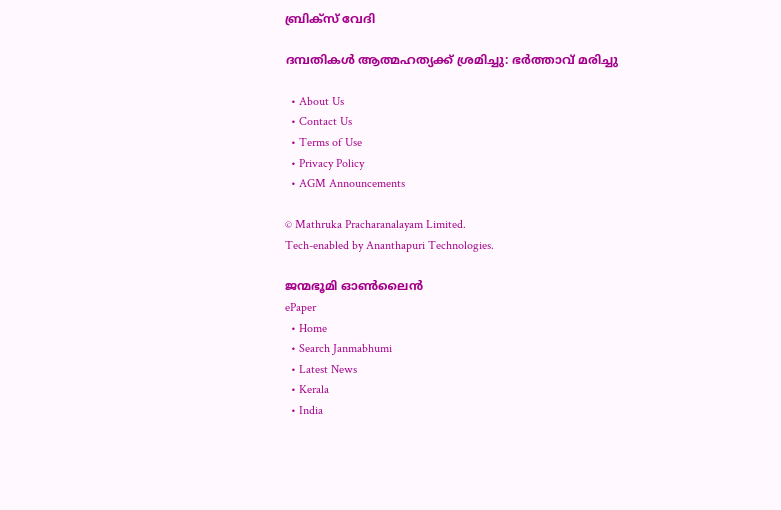ബ്രിക്‌സ് വേദി

ദമ്പതികള്‍ ആത്മഹത്യക്ക് ശ്രമിച്ചു: ഭര്‍ത്താവ് മരിച്ചു

  • About Us
  • Contact Us
  • Terms of Use
  • Privacy Policy
  • AGM Announcements

© Mathruka Pracharanalayam Limited.
Tech-enabled by Ananthapuri Technologies.

ജന്മഭൂമി ഓണ്‍ലൈന്‍
ePaper
  • Home
  • Search Janmabhumi
  • Latest News
  • Kerala
  • India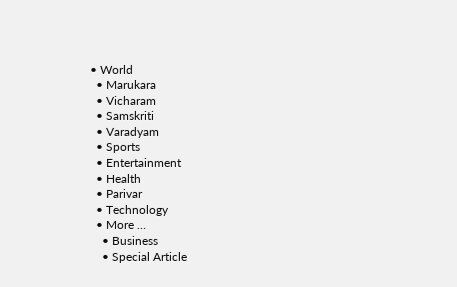• World
  • Marukara
  • Vicharam
  • Samskriti
  • Varadyam
  • Sports
  • Entertainment
  • Health
  • Parivar
  • Technology
  • More …
    • Business
    • Special Article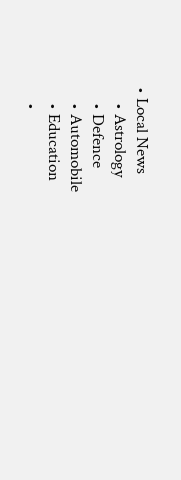• Local News
    • Astrology
    • Defence
    • Automobile
    • Education
    •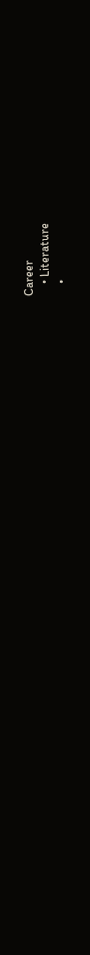Career
    • Literature
    •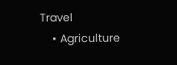Travel
    • Agriculture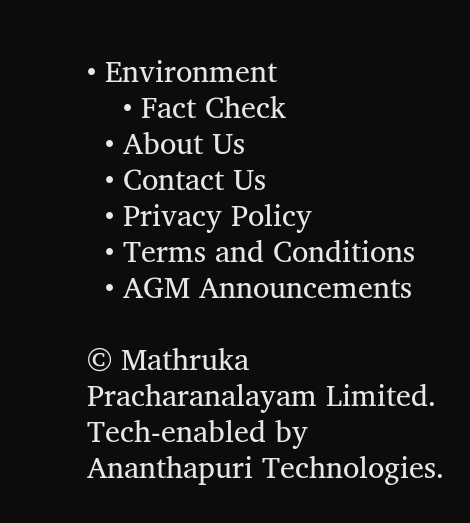• Environment
    • Fact Check
  • About Us
  • Contact Us
  • Privacy Policy
  • Terms and Conditions
  • AGM Announcements

© Mathruka Pracharanalayam Limited.
Tech-enabled by Ananthapuri Technologies.